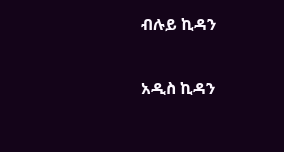ብሉይ ኪዳን

አዲስ ኪዳን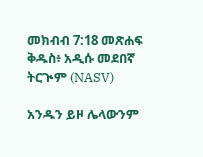መክብብ 7:18 መጽሐፍ ቅዱስ፥ አዲሱ መደበኛ ትርጒም (NASV)

አንዱን ይዞ ሌላውንም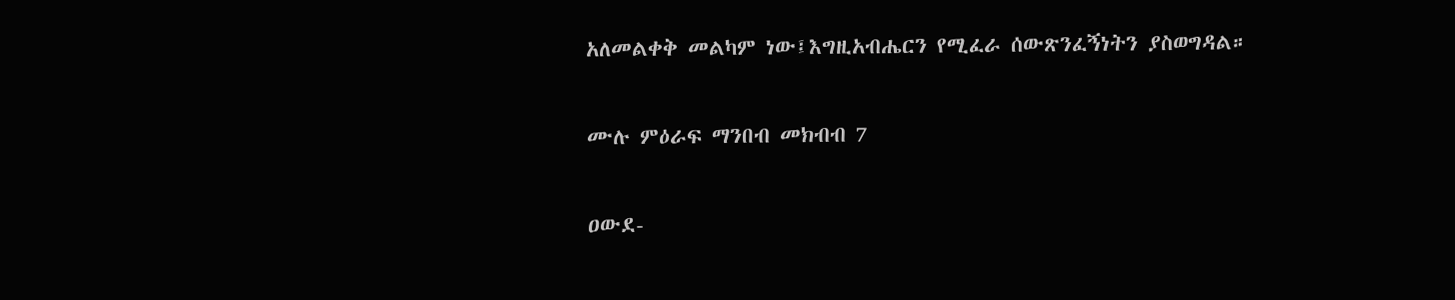አለመልቀቅ መልካም ነው፤እግዚአብሔርን የሚፈራ ሰውጽንፈኝነትን ያስወግዳል።

ሙሉ ምዕራፍ ማንበብ መክብብ 7

ዐውደ-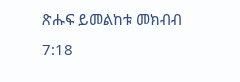ጽሑፍ ይመልከቱ መክብብ 7:18